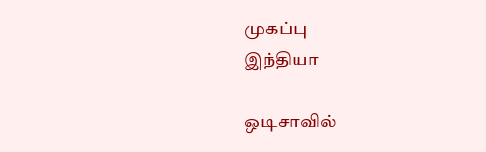முகப்பு
இந்தியா

ஒடிசாவில்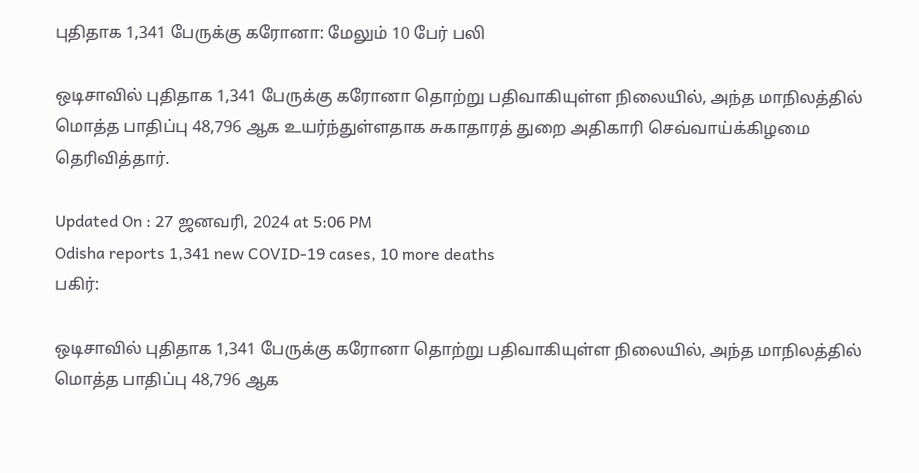புதிதாக 1,341 பேருக்கு கரோனா: மேலும் 10 பேர் பலி

ஒடிசாவில் புதிதாக 1,341 பேருக்கு கரோனா தொற்று பதிவாகியுள்ள நிலையில், அந்த மாநிலத்தில் மொத்த பாதிப்பு 48,796 ஆக உயர்ந்துள்ளதாக சுகாதாரத் துறை அதிகாரி செவ்வாய்க்கிழமை தெரிவித்தார்.

Updated On : 27 ஜனவரி, 2024 at 5:06 PM
Odisha reports 1,341 new COVID-19 cases, 10 more deaths
பகிர்:

ஒடிசாவில் புதிதாக 1,341 பேருக்கு கரோனா தொற்று பதிவாகியுள்ள நிலையில், அந்த மாநிலத்தில் மொத்த பாதிப்பு 48,796 ஆக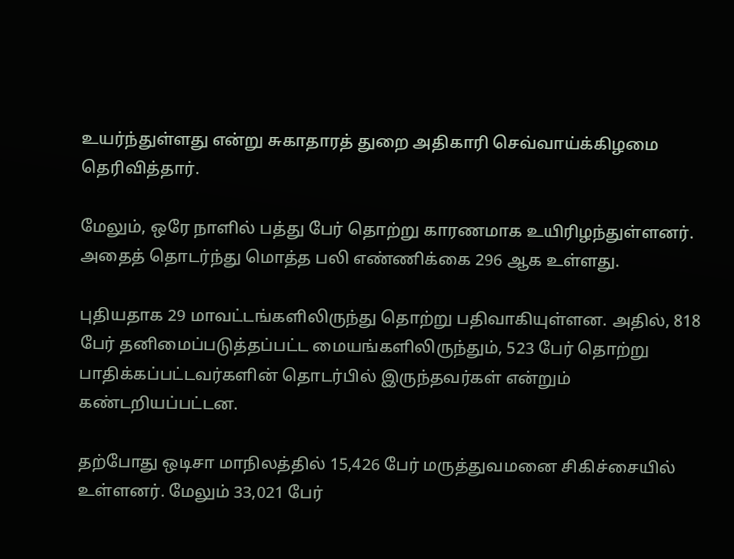உயர்ந்துள்ளது என்று சுகாதாரத் துறை அதிகாரி செவ்வாய்க்கிழமை தெரிவித்தார்.

மேலும், ஒரே நாளில் பத்து பேர் தொற்று காரணமாக உயிரிழந்துள்ளனர். அதைத் தொடர்ந்து மொத்த பலி எண்ணிக்கை 296 ஆக உள்ளது.

புதியதாக 29 மாவட்டங்களிலிருந்து தொற்று பதிவாகியுள்ளன. அதில், 818 பேர் தனிமைப்படுத்தப்பட்ட மையங்களிலிருந்தும், 523 பேர் தொற்று பாதிக்கப்பட்டவர்களின் தொடர்பில் இருந்தவர்கள் என்றும் கண்டறியப்பட்டன.

தற்போது ஒடிசா மாநிலத்தில் 15,426 பேர் மருத்துவமனை சிகிச்சையில் உள்ளனர். மேலும் 33,021 பேர்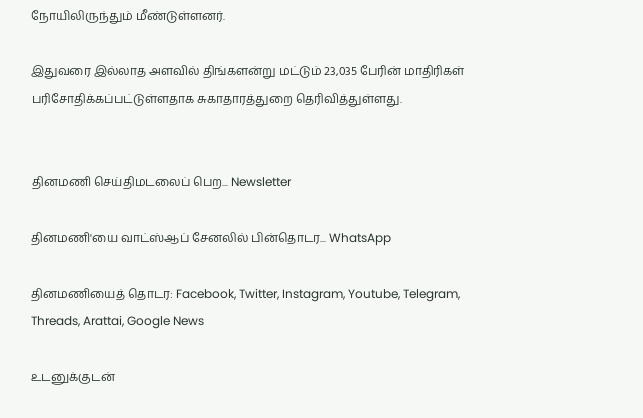நோயிலிருந்தும் மீண்டுள்ளனர்.

இதுவரை இல்லாத அளவில் திங்களன்று மட்டும் 23,035 பேரின் மாதிரிகள் பரிசோதிக்கப்பட்டுள்ளதாக சுகாதாரத்துறை தெரிவித்துள்ளது.


தினமணி செய்திமடலைப் பெற... Newsletter

தினமணி'யை வாட்ஸ்ஆப் சேனலில் பின்தொடர... WhatsApp

தினமணியைத் தொடர: Facebook, Twitter, Instagram, Youtube, Telegram, Threads, Arattai, Google News

உடனுக்குடன்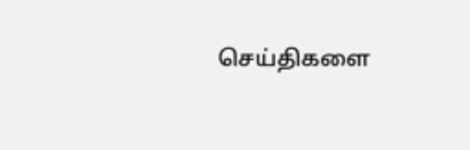செய்திகளை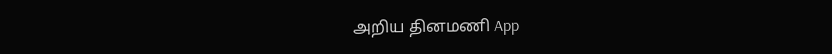அறிய தினமணி App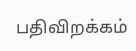பதிவிறக்கம்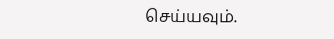செய்யவும்.